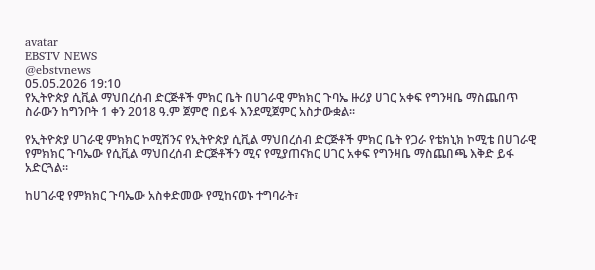avatar
EBSTV NEWS
@ebstvnews
05.05.2026 19:10
የኢትዮጵያ ሲቪል ማህበረሰብ ድርጅቶች ምክር ቤት በሀገራዊ ምክክር ጉባኤ ዙሪያ ሀገር አቀፍ የግንዛቤ ማስጨበጥ ስራውን ከግንቦት 1 ቀን 2018 ዓ.ም ጀምሮ በይፋ እንደሚጀምር አስታውቋል፡፡

የኢትዮጵያ ሀገራዊ ምክክር ኮሚሽንና የኢትዮጵያ ሲቪል ማህበረሰብ ድርጅቶች ምክር ቤት የጋራ የቴክኒክ ኮሚቴ በሀገራዊ የምክክር ጉባኤው የሲቪል ማህበረሰብ ድርጅቶችን ሚና የሚያጠናክር ሀገር አቀፍ የግንዛቤ ማስጨበጫ እቅድ ይፋ አድርጓል።

ከሀገራዊ የምክክር ጉባኤው አስቀድመው የሚከናወኑ ተግባራት፣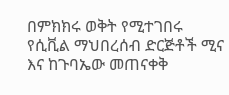በምክክሩ ወቅት የሚተገበሩ የሲቪል ማህበረሰብ ድርጅቶች ሚና እና ከጉባኤው መጠናቀቅ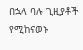በኋላ ባሉ ጊዚያቶች የሚከናወኑ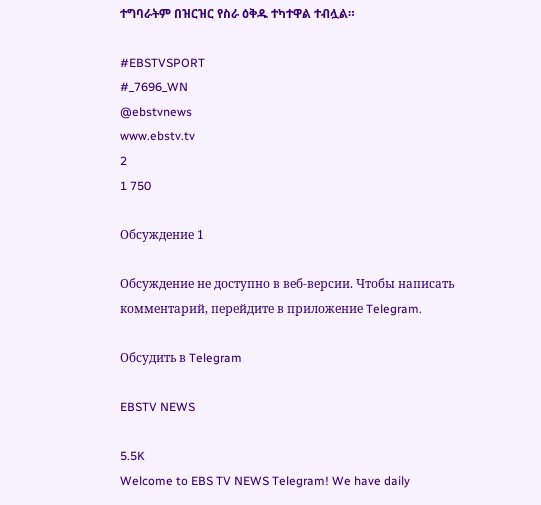ተግባራትም በዝርዝር የስራ ዕቅዱ ተካተዋል ተብሏል።

#EBSTVSPORT
#_7696_WN
@ebstvnews
www.ebstv.tv
2
1 750

Обсуждение 1

Обсуждение не доступно в веб-версии. Чтобы написать комментарий, перейдите в приложение Telegram.

Обсудить в Telegram

EBSTV NEWS

5.5K
Welcome to EBS TV NEWS Telegram! We have daily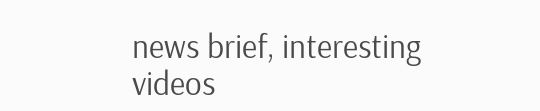news brief, interesting videos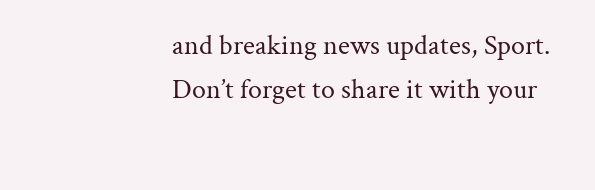and breaking news updates, Sport. Don’t forget to share it with your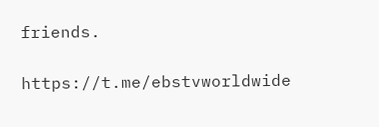friends.

https://t.me/ebstvworldwide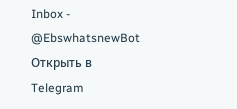Inbox - @EbswhatsnewBot
Открыть в Telegram